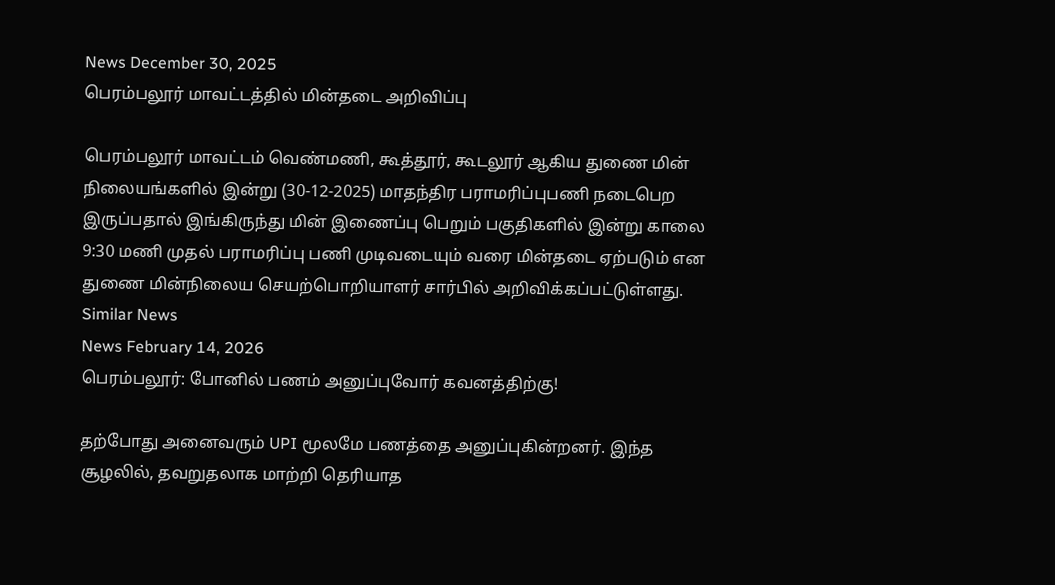News December 30, 2025
பெரம்பலூர் மாவட்டத்தில் மின்தடை அறிவிப்பு

பெரம்பலூர் மாவட்டம் வெண்மணி, கூத்தூர், கூடலூர் ஆகிய துணை மின் நிலையங்களில் இன்று (30-12-2025) மாதந்திர பராமரிப்புபணி நடைபெற இருப்பதால் இங்கிருந்து மின் இணைப்பு பெறும் பகுதிகளில் இன்று காலை 9:30 மணி முதல் பராமரிப்பு பணி முடிவடையும் வரை மின்தடை ஏற்படும் என துணை மின்நிலைய செயற்பொறியாளர் சார்பில் அறிவிக்கப்பட்டுள்ளது.
Similar News
News February 14, 2026
பெரம்பலூர்: போனில் பணம் அனுப்புவோர் கவனத்திற்கு!

தற்போது அனைவரும் UPI மூலமே பணத்தை அனுப்புகின்றனர். இந்த சூழலில், தவறுதலாக மாற்றி தெரியாத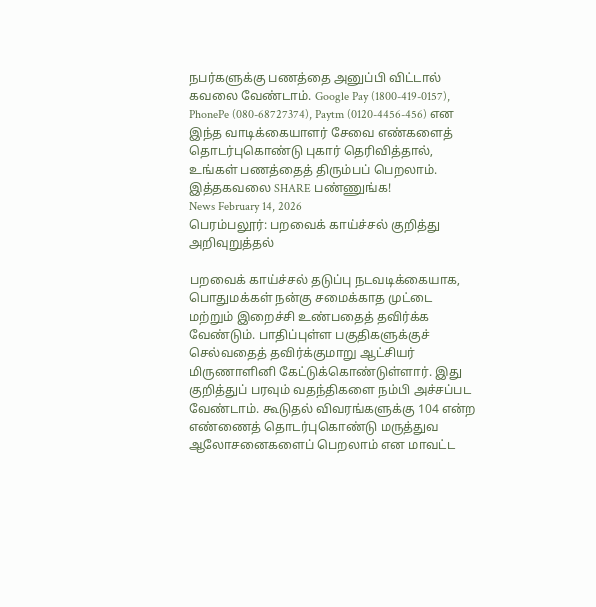நபர்களுக்கு பணத்தை அனுப்பி விட்டால் கவலை வேண்டாம். Google Pay (1800-419-0157), PhonePe (080-68727374), Paytm (0120-4456-456) என இந்த வாடிக்கையாளர் சேவை எண்களைத் தொடர்புகொண்டு புகார் தெரிவித்தால், உங்கள் பணத்தைத் திரும்பப் பெறலாம். இத்தகவலை SHARE பண்ணுங்க!
News February 14, 2026
பெரம்பலூர்: பறவைக் காய்ச்சல் குறித்து அறிவுறுத்தல்

பறவைக் காய்ச்சல் தடுப்பு நடவடிக்கையாக, பொதுமக்கள் நன்கு சமைக்காத முட்டை மற்றும் இறைச்சி உண்பதைத் தவிர்க்க வேண்டும். பாதிப்புள்ள பகுதிகளுக்குச் செல்வதைத் தவிர்க்குமாறு ஆட்சியர் மிருணாளினி கேட்டுக்கொண்டுள்ளார். இது குறித்துப் பரவும் வதந்திகளை நம்பி அச்சப்பட வேண்டாம். கூடுதல் விவரங்களுக்கு 104 என்ற எண்ணைத் தொடர்புகொண்டு மருத்துவ ஆலோசனைகளைப் பெறலாம் என மாவட்ட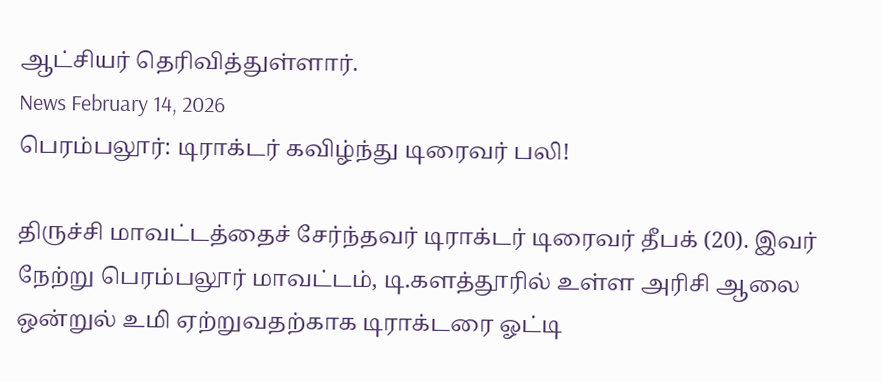ஆட்சியர் தெரிவித்துள்ளார்.
News February 14, 2026
பெரம்பலூர்: டிராக்டர் கவிழ்ந்து டிரைவர் பலி!

திருச்சி மாவட்டத்தைச் சேர்ந்தவர் டிராக்டர் டிரைவர் தீபக் (20). இவர் நேற்று பெரம்பலூர் மாவட்டம், டி.களத்தூரில் உள்ள அரிசி ஆலை ஒன்றுல் உமி ஏற்றுவதற்காக டிராக்டரை ஓட்டி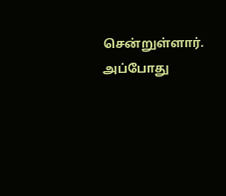சென்றுள்ளார். அப்போது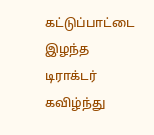கட்டுப்பாட்டை இழந்த டிராக்டர் கவிழ்ந்து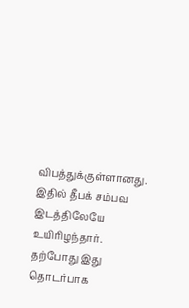விபத்துக்குள்ளானது. இதில் தீபக் சம்பவ இடத்திலேயே உயிரிழந்தார். தற்போது இது தொடர்பாக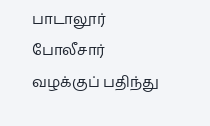பாடாலூர் போலீசார் வழக்குப் பதிந்து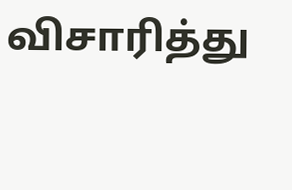விசாரித்து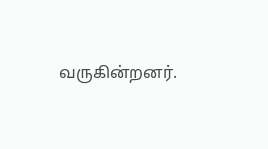வருகின்றனர்.